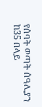የሰባት ወጣት ሰዓሊያን ከ35 በላይ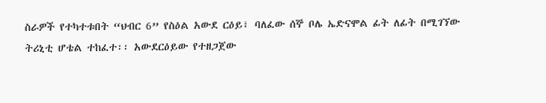ስራዎች የተካተቱበት “ህብር 6” የስዕል አውደ ርዕይ፣ ባለፈው ሰኞ ቦሌ ኤድናሞል ፊት ለፊት በሚገኘው ትሪኒቲ ሆቴል ተከፈተ፡፡ አውደርዕይው የተዘጋጀው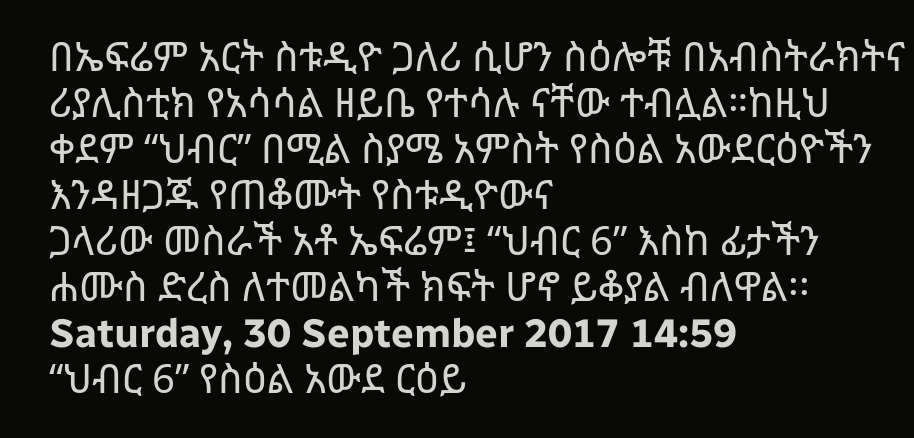በኤፍሬም አርት ስቱዲዮ ጋለሪ ሲሆን ስዕሎቹ በአብስትራክትና ሪያሊስቲክ የአሳሳል ዘይቤ የተሳሉ ናቸው ተብሏል።ከዚህ ቀደም “ህብር” በሚል ስያሜ አምስት የስዕል አውደርዕዮችን እንዳዘጋጁ የጠቆሙት የስቱዲዮውና
ጋላሪው መስራች አቶ ኤፍሬም፤ “ህብር 6” እስከ ፊታችን ሐሙስ ድረስ ለተመልካች ክፍት ሆኖ ይቆያል ብለዋል፡፡
Saturday, 30 September 2017 14:59
“ህብር 6” የስዕል አውደ ርዕይ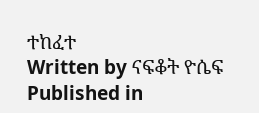ተከፈተ
Written by ናፍቆት ዮሴፍ
Published in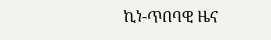ኪነ-ጥበባዊ ዜና